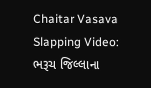Chaitar Vasava Slapping Video: ભરૂચ જિલ્લાના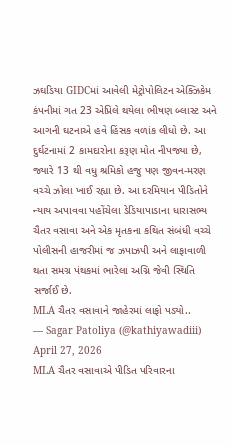ઝઘડિયા GIDCમાં આવેલી મેટ્રોપોલિટન એક્ઝિકેમ કંપનીમાં ગત 23 એપ્રિલે થયેલા ભીષણ બ્લાસ્ટ અને આગની ઘટનાએ હવે હિંસક વળાંક લીધો છે. આ દુર્ઘટનામાં 2 કામદારોના કરૂણ મોત નીપજ્યા છે, જ્યારે 13 થી વધુ શ્રમિકો હજુ પણ જીવન-મરણ વચ્ચે ઝોલા ખાઈ રહ્યા છે. આ દરમિયાન પીડિતોને ન્યાય અપાવવા પહોંચેલા ડેડિયાપાડાના ધારાસભ્ય ચૈતર વસાવા અને એક મૃતકના કથિત સંબંધી વચ્ચે પોલીસની હાજરીમાં જ ઝપાઝપી અને લાફાવાળી થતા સમગ્ર પંથકમાં ભારેલા અગ્નિ જેવી સ્થિતિ સર્જાઈ છે.
MLA ચૈતર વસાવાને જાહેરમાં લાફો પડ્યો..
— Sagar Patoliya (@kathiyawadiii) April 27, 2026
MLA ચૈતર વસાવાએ પીડિત પરિવારના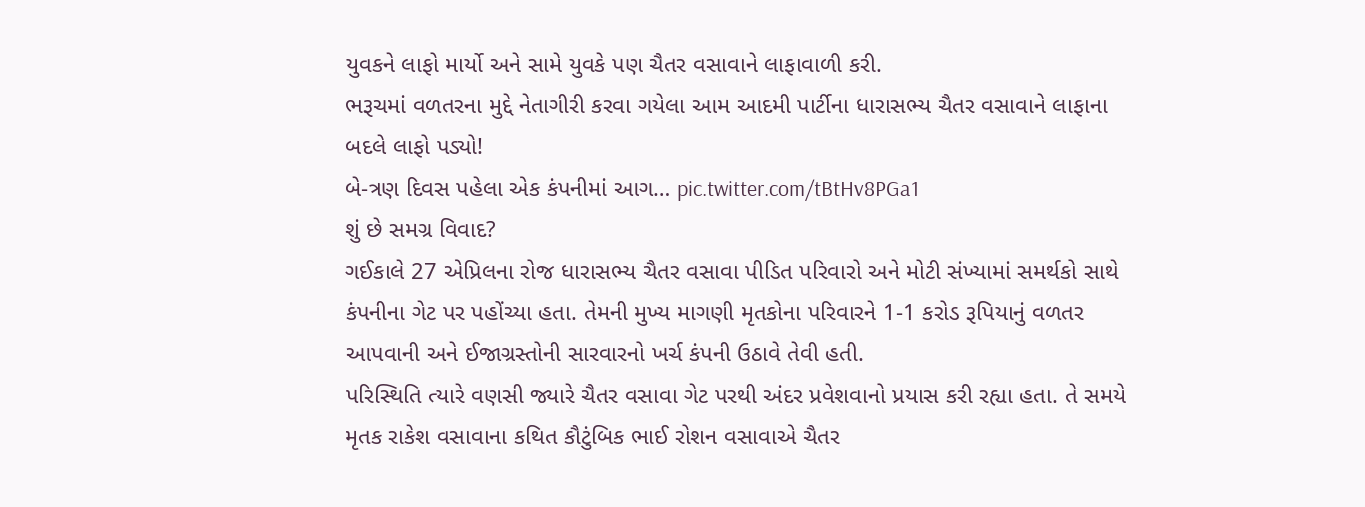યુવકને લાફો માર્યો અને સામે યુવકે પણ ચૈતર વસાવાને લાફાવાળી કરી.
ભરૂચમાં વળતરના મુદ્દે નેતાગીરી કરવા ગયેલા આમ આદમી પાર્ટીના ધારાસભ્ય ચૈતર વસાવાને લાફાના બદલે લાફો પડ્યો!
બે-ત્રણ દિવસ પહેલા એક કંપનીમાં આગ… pic.twitter.com/tBtHv8PGa1
શું છે સમગ્ર વિવાદ?
ગઈકાલે 27 એપ્રિલના રોજ ધારાસભ્ય ચૈતર વસાવા પીડિત પરિવારો અને મોટી સંખ્યામાં સમર્થકો સાથે કંપનીના ગેટ પર પહોંચ્યા હતા. તેમની મુખ્ય માગણી મૃતકોના પરિવારને 1-1 કરોડ રૂપિયાનું વળતર આપવાની અને ઈજાગ્રસ્તોની સારવારનો ખર્ચ કંપની ઉઠાવે તેવી હતી.
પરિસ્થિતિ ત્યારે વણસી જ્યારે ચૈતર વસાવા ગેટ પરથી અંદર પ્રવેશવાનો પ્રયાસ કરી રહ્યા હતા. તે સમયે મૃતક રાકેશ વસાવાના કથિત કૌટુંબિક ભાઈ રોશન વસાવાએ ચૈતર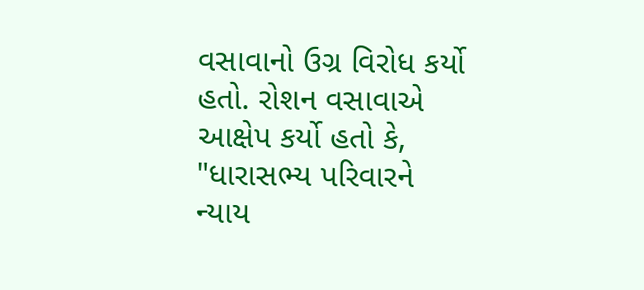વસાવાનો ઉગ્ર વિરોધ કર્યો હતો. રોશન વસાવાએ આક્ષેપ કર્યો હતો કે, "ધારાસભ્ય પરિવારને ન્યાય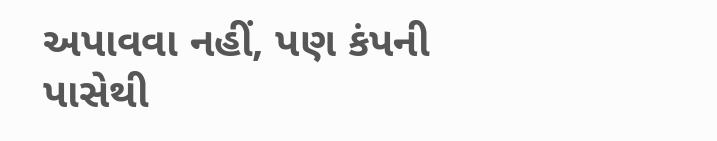અપાવવા નહીં, પણ કંપની પાસેથી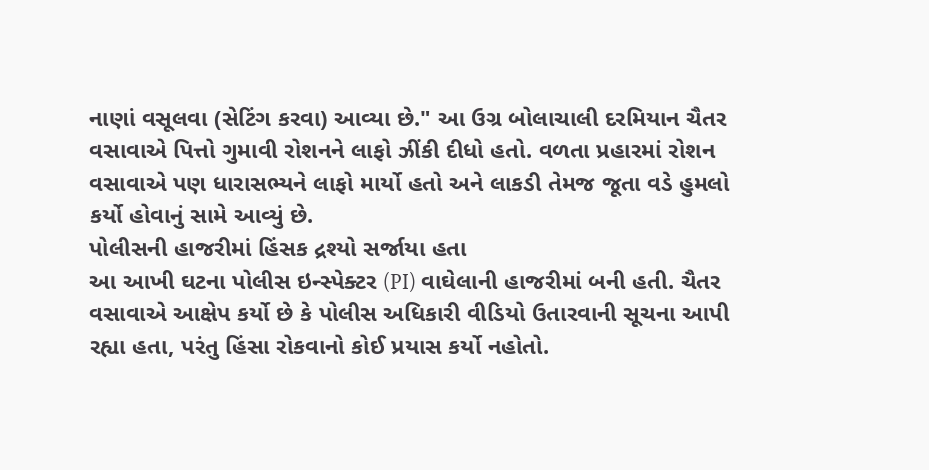નાણાં વસૂલવા (સેટિંગ કરવા) આવ્યા છે." આ ઉગ્ર બોલાચાલી દરમિયાન ચૈતર વસાવાએ પિત્તો ગુમાવી રોશનને લાફો ઝીંકી દીધો હતો. વળતા પ્રહારમાં રોશન વસાવાએ પણ ધારાસભ્યને લાફો માર્યો હતો અને લાકડી તેમજ જૂતા વડે હુમલો કર્યો હોવાનું સામે આવ્યું છે.
પોલીસની હાજરીમાં હિંસક દ્રશ્યો સર્જાયા હતા
આ આખી ઘટના પોલીસ ઇન્સ્પેક્ટર (PI) વાઘેલાની હાજરીમાં બની હતી. ચૈતર વસાવાએ આક્ષેપ કર્યો છે કે પોલીસ અધિકારી વીડિયો ઉતારવાની સૂચના આપી રહ્યા હતા, પરંતુ હિંસા રોકવાનો કોઈ પ્રયાસ કર્યો નહોતો.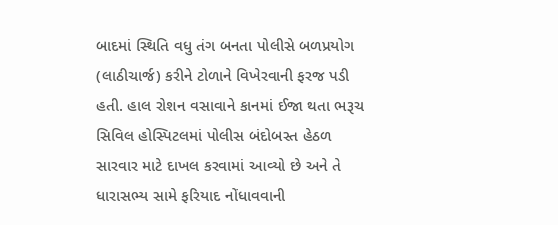બાદમાં સ્થિતિ વધુ તંગ બનતા પોલીસે બળપ્રયોગ (લાઠીચાર્જ) કરીને ટોળાને વિખેરવાની ફરજ પડી હતી. હાલ રોશન વસાવાને કાનમાં ઈજા થતા ભરૂચ સિવિલ હોસ્પિટલમાં પોલીસ બંદોબસ્ત હેઠળ સારવાર માટે દાખલ કરવામાં આવ્યો છે અને તે ધારાસભ્ય સામે ફરિયાદ નોંધાવવાની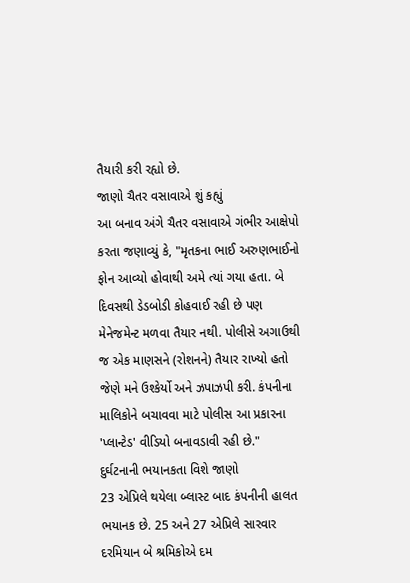તૈયારી કરી રહ્યો છે.
જાણો ચૈતર વસાવાએ શું કહ્યું
આ બનાવ અંગે ચૈતર વસાવાએ ગંભીર આક્ષેપો કરતા જણાવ્યું કે, "મૃતકના ભાઈ અરુણભાઈનો ફોન આવ્યો હોવાથી અમે ત્યાં ગયા હતા. બે દિવસથી ડેડબોડી કોહવાઈ રહી છે પણ મેનેજમેન્ટ મળવા તૈયાર નથી. પોલીસે અગાઉથી જ એક માણસને (રોશનને) તૈયાર રાખ્યો હતો જેણે મને ઉશ્કેર્યો અને ઝપાઝપી કરી. કંપનીના માલિકોને બચાવવા માટે પોલીસ આ પ્રકારના 'પ્લાન્ટેડ' વીડિયો બનાવડાવી રહી છે."
દુર્ઘટનાની ભયાનકતા વિશે જાણો
23 એપ્રિલે થયેલા બ્લાસ્ટ બાદ કંપનીની હાલત ભયાનક છે. 25 અને 27 એપ્રિલે સારવાર દરમિયાન બે શ્રમિકોએ દમ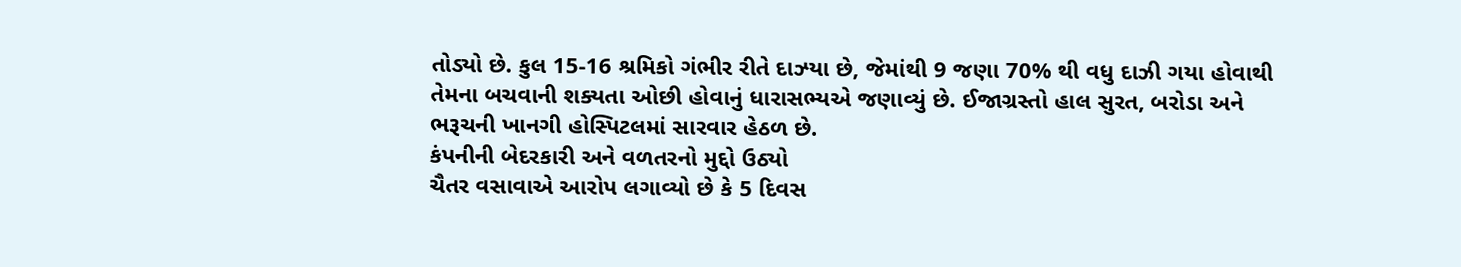તોડ્યો છે. કુલ 15-16 શ્રમિકો ગંભીર રીતે દાઝ્યા છે, જેમાંથી 9 જણા 70% થી વધુ દાઝી ગયા હોવાથી તેમના બચવાની શક્યતા ઓછી હોવાનું ધારાસભ્યએ જણાવ્યું છે. ઈજાગ્રસ્તો હાલ સુરત, બરોડા અને ભરૂચની ખાનગી હોસ્પિટલમાં સારવાર હેઠળ છે.
કંપનીની બેદરકારી અને વળતરનો મુદ્દો ઉઠ્યો
ચૈતર વસાવાએ આરોપ લગાવ્યો છે કે 5 દિવસ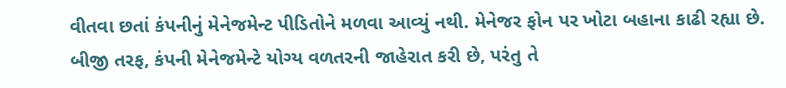વીતવા છતાં કંપનીનું મેનેજમેન્ટ પીડિતોને મળવા આવ્યું નથી. મેનેજર ફોન પર ખોટા બહાના કાઢી રહ્યા છે. બીજી તરફ, કંપની મેનેજમેન્ટે યોગ્ય વળતરની જાહેરાત કરી છે, પરંતુ તે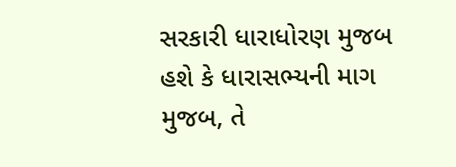સરકારી ધારાધોરણ મુજબ હશે કે ધારાસભ્યની માગ મુજબ, તે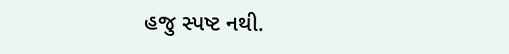હજુ સ્પષ્ટ નથી.